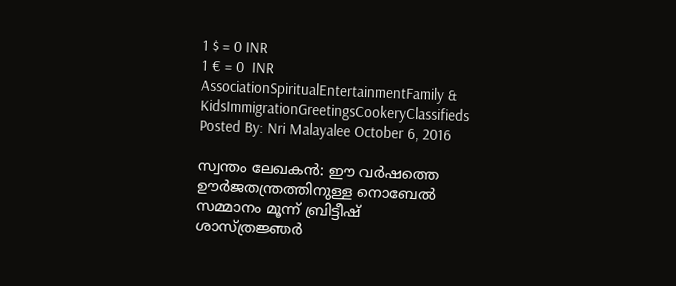1 $ = 0 INR
1 € = 0  INR
AssociationSpiritualEntertainmentFamily & KidsImmigrationGreetingsCookeryClassifieds
Posted By: Nri Malayalee October 6, 2016

സ്വന്തം ലേഖകന്‍: ഈ വര്‍ഷത്തെ ഊര്‍ജതന്ത്രത്തിനുള്ള നൊബേല്‍ സമ്മാനം മൂന്ന് ബ്രിട്ടീഷ് ശാസ്ത്രജ്ഞര്‍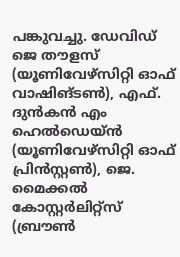പങ്കുവച്ചു. ഡേവിഡ് ജെ തൗളസ് (യൂണിവേഴ്‌സിറ്റി ഓഫ് വാഷിങ്ടണ്‍), എഫ്. ദുന്‍കന്‍ എം ഹെല്‍ഡെയ്ന്‍ (യൂണിവേഴ്‌സിറ്റി ഓഫ് പ്രിന്‍സ്റ്റണ്‍), ജെ. മൈക്കല്‍ കോസ്റ്റര്‍ലിറ്റ്‌സ് (ബ്രൗണ്‍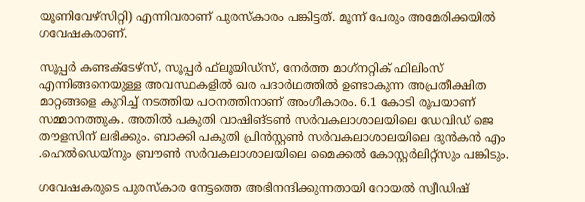യൂണിവേഴ്‌സിറ്റി) എന്നിവരാണ് പുരസ്‌കാരം പങ്കിട്ടത്. മൂന്ന് പേരും അമേരിക്കയില്‍ ഗവേഷകരാണ്.

സൂപ്പര്‍ കണ്ടക്ടേഴ്‌സ്, സൂപ്പര്‍ ഫ്‌ലൂയിഡ്‌സ്, നേര്‍ത്ത മാഗ്‌നറ്റിക് ഫിലിംസ് എന്നിങ്ങനെയുള്ള അവസ്ഥകളില്‍ ഖര പദാര്‍ഥത്തില്‍ ഉണ്ടാകുന്ന അപ്രതീക്ഷിത മാറ്റങ്ങളെ കുറിച്ച് നടത്തിയ പഠനത്തിനാണ് അംഗീകാരം. 6.1 കോടി രൂപയാണ് സമ്മാനത്തുക. അതില്‍ പകുതി വാഷിങ്ടണ്‍ സര്‍വകലാശാലയിലെ ഡേവിഡ് ജെ തൗളസിന് ലഭിക്കും. ബാക്കി പകുതി പ്രിന്‍സ്റ്റണ്‍ സര്‍വകലാശാലയിലെ ദുന്‍കന്‍ എം .ഹെല്‍ഡെയ്‌നും ബ്രൗണ്‍ സര്‍വകലാശാലയിലെ മൈക്കല്‍ കോസ്റ്റര്‍ലിറ്റ്‌സും പങ്കിടും.

ഗവേഷകരുടെ പുരസ്‌കാര നേട്ടത്തെ അഭിനന്ദിക്കുന്നതായി റോയല്‍ സ്വീഡിഷ്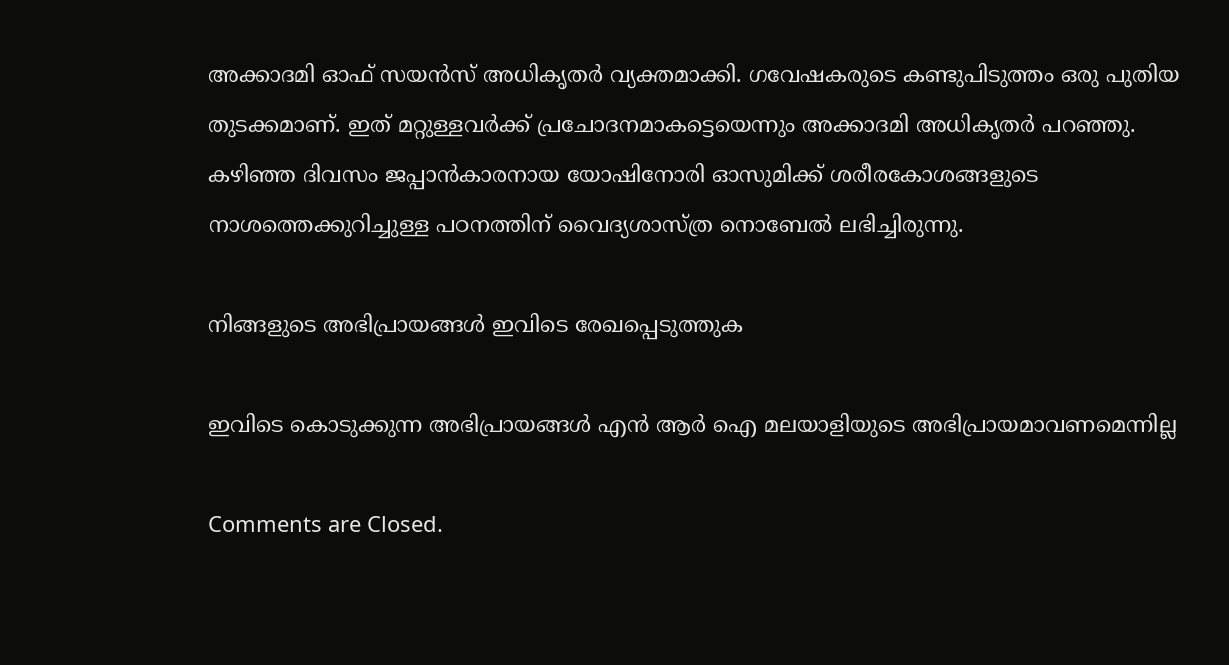അക്കാദമി ഓഫ് സയന്‍സ് അധികൃതര്‍ വ്യക്തമാക്കി. ഗവേഷകരുടെ കണ്ടുപിടുത്തം ഒരു പുതിയ തുടക്കമാണ്. ഇത് മറ്റുള്ളവര്‍ക്ക് പ്രചോദനമാകട്ടെയെന്നും അക്കാദമി അധികൃതര്‍ പറഞ്ഞു. കഴിഞ്ഞ ദിവസം ജപ്പാന്‍കാരനായ യോഷിനോരി ഓസുമിക്ക് ശരീരകോശങ്ങളുടെ നാശത്തെക്കുറിച്ചുള്ള പഠനത്തിന് വൈദ്യശാസ്ത്ര നൊബേല്‍ ലഭിച്ചിരുന്നു.

നിങ്ങളുടെ അഭിപ്രായങ്ങള്‍ ഇവിടെ രേഖപ്പെടുത്തുക

ഇവിടെ കൊടുക്കുന്ന അഭിപ്രായങ്ങള്‍ എന്‍ ആര്‍ ഐ മലയാളിയുടെ അഭിപ്രായമാവണമെന്നില്ല

Comments are Closed.